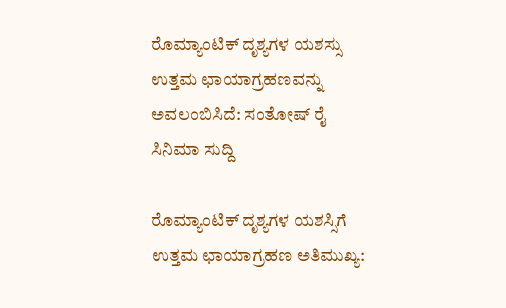ರೊಮ್ಯಾಂಟಿಕ್ ದೃಶ್ಯಗಳ ಯಶಸ್ಸು ಉತ್ತಮ ಛಾಯಾಗ್ರಹಣವನ್ನು ಅವಲಂಬಿಸಿದೆ: ಸಂತೋಷ್ ರೈ
ಸಿನಿಮಾ ಸುದ್ದಿ

ರೊಮ್ಯಾಂಟಿಕ್ ದೃಶ್ಯಗಳ ಯಶಸ್ಸಿಗೆ ಉತ್ತಮ ಛಾಯಾಗ್ರಹಣ ಅತಿಮುಖ್ಯ: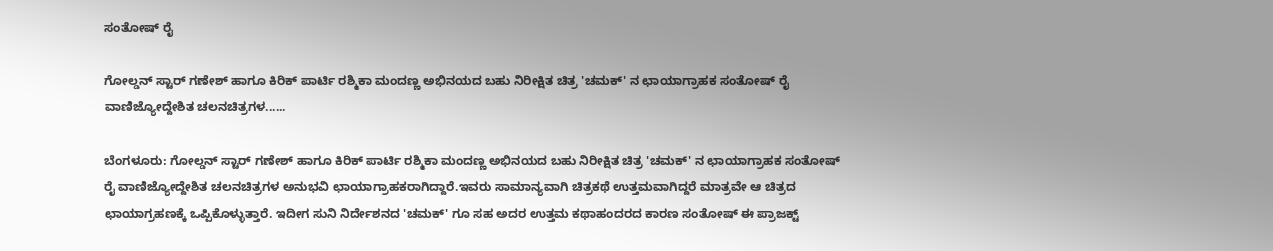ಸಂತೋಷ್ ರೈ

ಗೋಲ್ಡನ್ ಸ್ಟಾರ್ ಗಣೇಶ್ ಹಾಗೂ ಕಿರಿಕ್ ಪಾರ್ಟಿ ರಶ್ಮಿಕಾ ಮಂದಣ್ಣ ಅಭಿನಯದ ಬಹು ನಿರೀಕ್ಷಿತ ಚಿತ್ರ 'ಚಮಕ್' ನ ಛಾಯಾಗ್ರಾಹಕ ಸಂತೋಷ್ ರೈ ವಾಣಿಜ್ಯೋದ್ದೇಶಿತ ಚಲನಚಿತ್ರಗಳ......

ಬೆಂಗಳೂರು: ಗೋಲ್ಡನ್ ಸ್ಟಾರ್ ಗಣೇಶ್ ಹಾಗೂ ಕಿರಿಕ್ ಪಾರ್ಟಿ ರಶ್ಮಿಕಾ ಮಂದಣ್ಣ ಅಭಿನಯದ ಬಹು ನಿರೀಕ್ಷಿತ ಚಿತ್ರ 'ಚಮಕ್' ನ ಛಾಯಾಗ್ರಾಹಕ ಸಂತೋಷ್ ರೈ ವಾಣಿಜ್ಯೋದ್ದೇಶಿತ ಚಲನಚಿತ್ರಗಳ ಅನುಭವಿ ಛಾಯಾಗ್ರಾಹಕರಾಗಿದ್ದಾರೆ.ಇವರು ಸಾಮಾನ್ಯವಾಗಿ ಚಿತ್ರಕಥೆ ಉತ್ತಮವಾಗಿದ್ದರೆ ಮಾತ್ರವೇ ಆ ಚಿತ್ರದ ಛಾಯಾಗ್ರಹಣಕ್ಕೆ ಒಪ್ಪಿಕೊಳ್ಳುತ್ತಾರೆ. ಇದೀಗ ಸುನಿ ನಿರ್ದೇಶನದ 'ಚಮಕ್' ಗೂ ಸಹ ಅದರ ಉತ್ತಮ ಕಥಾಹಂದರದ ಕಾರಣ ಸಂತೋಷ್ ಈ ಪ್ರಾಜಕ್ಟ್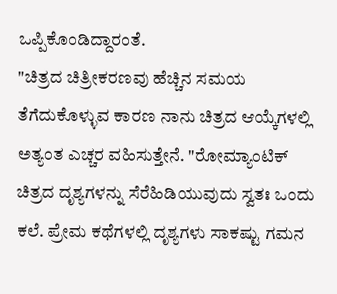ಒಪ್ಪಿಕೊಂಡಿದ್ದಾರಂತೆ.
"ಚಿತ್ರದ ಚಿತ್ರೀಕರಣವು ಹೆಚ್ಚಿನ ಸಮಯ ತೆಗೆದುಕೊಳ್ಳುವ ಕಾರಣ ನಾನು ಚಿತ್ರದ ಆಯ್ಕೆಗಳಲ್ಲಿ ಅತ್ಯಂತ ಎಚ್ಚರ ವಹಿಸುತ್ತೇನೆ. "ರೋಮ್ಯಾಂಟಿಕ್ ಚಿತ್ರದ ದೃಶ್ಯಗಳನ್ನು ಸೆರೆಹಿಡಿಯುವುದು ಸ್ವತಃ ಒಂದು ಕಲೆ. ಪ್ರೇಮ ಕಥೆಗಳಲ್ಲಿ ದೃಶ್ಯಗಳು ಸಾಕಷ್ಟು ಗಮನ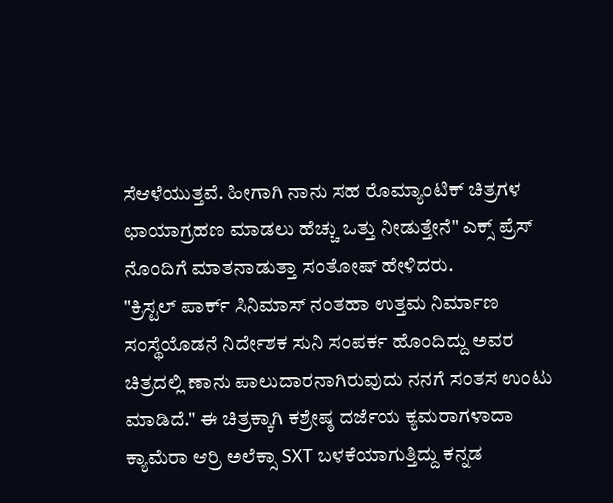ಸೆಆಳೆಯುತ್ತವೆ. ಹೀಗಾಗಿ ನಾನು ಸಹ ರೊಮ್ಯಾಂಟಿಕ್ ಚಿತ್ರಗಳ ಛಾಯಾಗ್ರಹಣ ಮಾಡಲು ಹೆಚ್ಚು ಒತ್ತು ನೀಡುತ್ತೇನೆ" ಎಕ್ಸ್ ಪ್ರೆಸ್ ನೊಂದಿಗೆ ಮಾತನಾಡುತ್ತಾ ಸಂತೋಷ್ ಹೇಳಿದರು.
"ಕ್ರಿಸ್ಟಲ್ ಪಾರ್ಕ್ ಸಿನಿಮಾಸ್ ನಂತಹಾ ಉತ್ತಮ ನಿರ್ಮಾಣ ಸಂಸ್ಥೆಯೊಡನೆ ನಿರ್ದೇಶಕ ಸುನಿ ಸಂಪರ್ಕ ಹೊಂದಿದ್ದು ಅವರ ಚಿತ್ರದಲ್ಲಿ ಣಾನು ಪಾಲುದಾರನಾಗಿರುವುದು ನನಗೆ ಸಂತಸ ಉಂಟು ಮಾಡಿದೆ." ಈ ಚಿತ್ರಕ್ಕಾಗಿ ಕಶ್ರೇಷ್ಠ ದರ್ಜೆಯ ಕ್ಯಮರಾಗಳಾದಾ ಕ್ಯಾಮೆರಾ ಆರ್ರಿ ಅಲೆಕ್ಸಾ SXT ಬಳಕೆಯಾಗುತ್ತಿದ್ದು ಕನ್ನಡ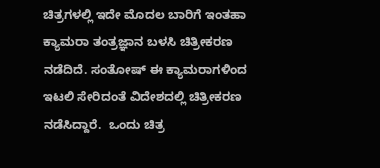ಚಿತ್ರಗಳಲ್ಲಿ ಇದೇ ಮೊದಲ ಬಾರಿಗೆ ಇಂತಹಾ ಕ್ಯಾಮರಾ ತಂತ್ರಜ್ಞಾನ ಬಳಸಿ ಚಿತ್ರೀಕರಣ ನಡೆದಿದೆ. ಸಂತೋಷ್ ಈ ಕ್ಯಾಮರಾಗಳಿಂದ ಇಟಲಿ ಸೇರಿದಂತೆ ವಿದೇಶದಲ್ಲಿ ಚಿತ್ರೀಕರಣ ನಡೆಸಿದ್ದಾರೆ.  ಒಂದು ಚಿತ್ರ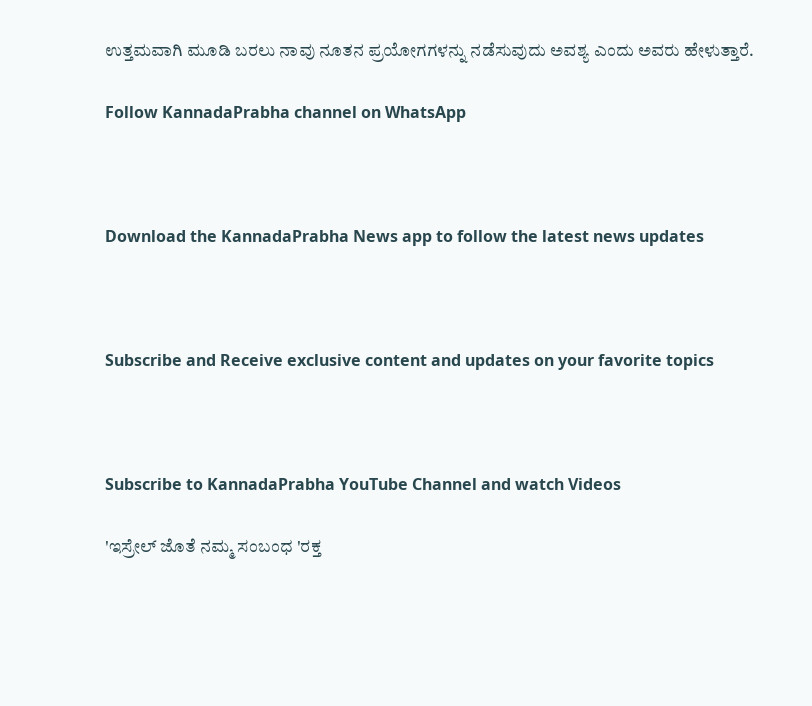ಉತ್ತಮವಾಗಿ ಮೂಡಿ ಬರಲು ನಾವು ನೂತನ ಪ್ರಯೋಗಗಳನ್ನು ನಡೆಸುವುದು ಅವಶ್ಯ ಎಂದು ಅವರು ಹೇಳುತ್ತಾರೆ.

Follow KannadaPrabha channel on WhatsApp



Download the KannadaPrabha News app to follow the latest news updates



Subscribe and Receive exclusive content and updates on your favorite topics



Subscribe to KannadaPrabha YouTube Channel and watch Videos

'ಇಸ್ರೇಲ್‌ ಜೊತೆ ನಮ್ಮ ಸಂಬಂಧ 'ರಕ್ತ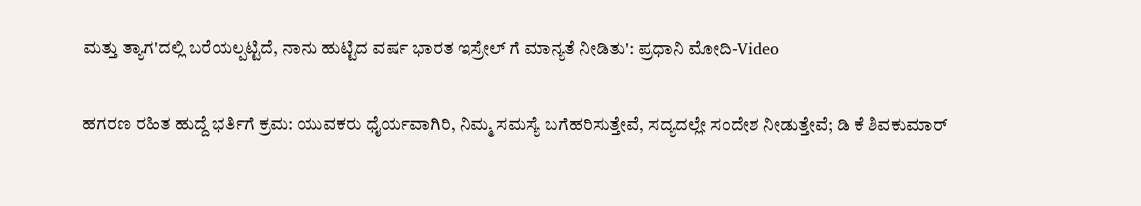ಮತ್ತು ತ್ಯಾಗ'ದಲ್ಲಿ ಬರೆಯಲ್ಪಟ್ಟಿದೆ, ನಾನು ಹುಟ್ಟಿದ ವರ್ಷ ಭಾರತ ಇಸ್ರೇಲ್ ಗೆ ಮಾನ್ಯತೆ ನೀಡಿತು': ಪ್ರಧಾನಿ ಮೋದಿ-Video

ಹಗರಣ ರಹಿತ ಹುದ್ದೆ ಭರ್ತಿಗೆ ಕ್ರಮ: ಯುವಕರು ಧೈರ್ಯವಾಗಿರಿ, ನಿಮ್ಮ ಸಮಸ್ಯೆ ಬಗೆಹರಿಸುತ್ತೇವೆ, ಸದ್ಯದಲ್ಲೇ ಸಂದೇಶ ನೀಡುತ್ತೇವೆ; ಡಿ ಕೆ ಶಿವಕುಮಾರ್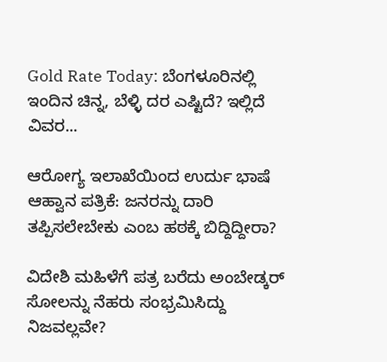Gold Rate Today: ಬೆಂಗಳೂರಿನಲ್ಲಿ ಇಂದಿನ ಚಿನ್ನ, ಬೆಳ್ಳಿ ದರ ಎಷ್ಟಿದೆ? ಇಲ್ಲಿದೆ ವಿವರ...

ಆರೋಗ್ಯ ಇಲಾಖೆಯಿಂದ ಉರ್ದು ಭಾಷೆ ಆಹ್ವಾನ ಪತ್ರಿಕೆ: ಜನರನ್ನು ದಾರಿ ತಪ್ಪಿಸಲೇಬೇಕು ಎಂಬ ಹಠಕ್ಕೆ ಬಿದ್ದಿದ್ದೀರಾ?

ವಿದೇಶಿ ಮಹಿಳೆಗೆ ಪತ್ರ ಬರೆದು ಅಂಬೇಡ್ಕರ್ ಸೋಲನ್ನು ನೆಹರು ಸಂಭ್ರಮಿಸಿದ್ದು ನಿಜವಲ್ಲವೇ?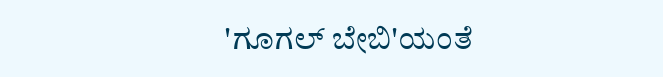'ಗೂಗಲ್ ಬೇಬಿ'ಯಂತೆ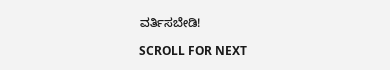ವರ್ತಿಸಬೇಡಿ!

SCROLL FOR NEXT